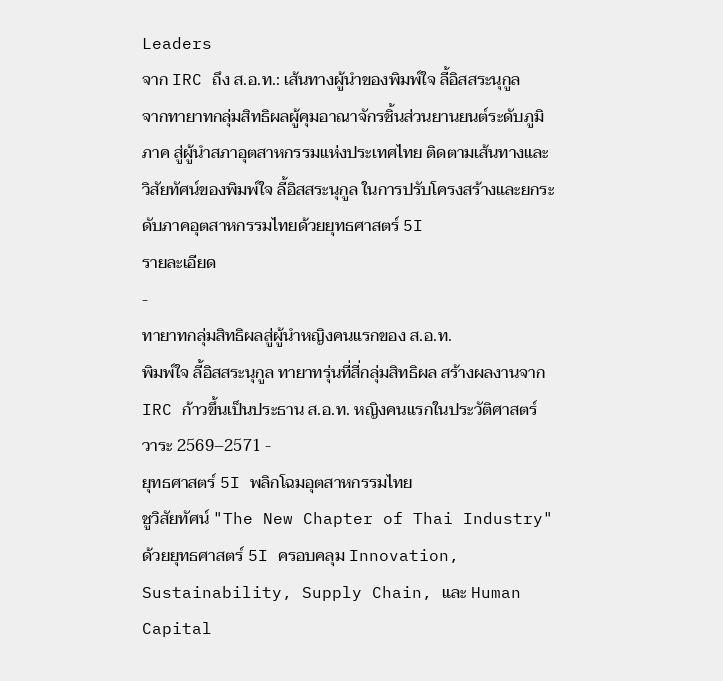Leaders
จาก IRC ถึง ส.อ.ท.: เส้นทางผู้นำของพิมพ์ใจ ลี้อิสสระนุกูล
จากทายาทกลุ่มสิทธิผลผู้คุมอาณาจักรชิ้นส่วนยานยนต์ระดับภูมิภาค สู่ผู้นำสภาอุตสาหกรรมแห่งประเทศไทย ติดตามเส้นทางและวิสัยทัศน์ของพิมพ์ใจ ลี้อิสสระนุกูล ในการปรับโครงสร้างและยกระดับภาคอุตสาหกรรมไทยด้วยยุทธศาสตร์ 5I
รายละเอียด
-
ทายาทกลุ่มสิทธิผลสู่ผู้นำหญิงคนแรกของ ส.อ.ท.
พิมพ์ใจ ลี้อิสสระนุกูล ทายาทรุ่นที่สี่กลุ่มสิทธิผล สร้างผลงานจาก IRC ก้าวขึ้นเป็นประธาน ส.อ.ท. หญิงคนแรกในประวัติศาสตร์ วาระ 2569–2571 -
ยุทธศาสตร์ 5I พลิกโฉมอุตสาหกรรมไทย
ชูวิสัยทัศน์ "The New Chapter of Thai Industry" ด้วยยุทธศาสตร์ 5I ครอบคลุม Innovation, Sustainability, Supply Chain, และ Human Capital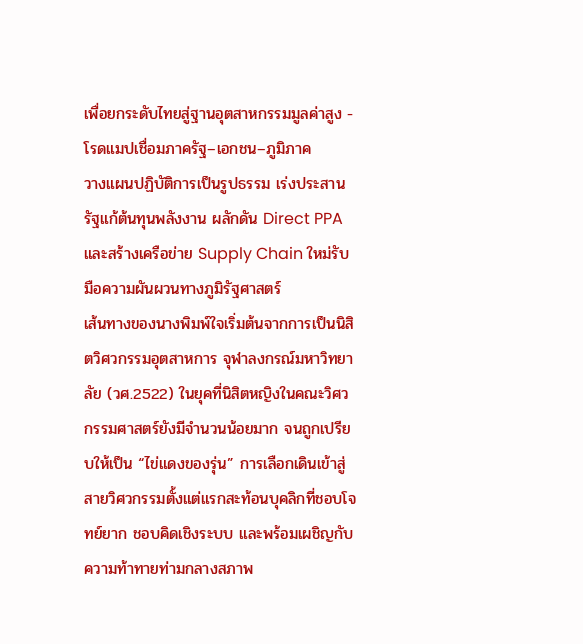เพื่อยกระดับไทยสู่ฐานอุตสาหกรรมมูลค่าสูง -
โรดแมปเชื่อมภาครัฐ–เอกชน–ภูมิภาค
วางแผนปฏิบัติการเป็นรูปธรรม เร่งประสานรัฐแก้ต้นทุนพลังงาน ผลักดัน Direct PPA และสร้างเครือข่าย Supply Chain ใหม่รับมือความผันผวนทางภูมิรัฐศาสตร์
เส้นทางของนางพิมพ์ใจเริ่มต้นจากการเป็นนิสิตวิศวกรรมอุตสาหการ จุฬาลงกรณ์มหาวิทยาลัย (วศ.2522) ในยุคที่นิสิตหญิงในคณะวิศวกรรมศาสตร์ยังมีจำนวนน้อยมาก จนถูกเปรียบให้เป็น “ไข่แดงของรุ่น” การเลือกเดินเข้าสู่สายวิศวกรรมตั้งแต่แรกสะท้อนบุคลิกที่ชอบโจทย์ยาก ชอบคิดเชิงระบบ และพร้อมเผชิญกับความท้าทายท่ามกลางสภาพ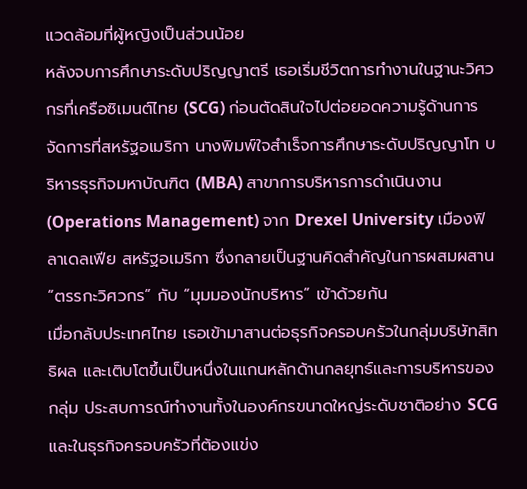แวดล้อมที่ผู้หญิงเป็นส่วนน้อย
หลังจบการศึกษาระดับปริญญาตรี เธอเริ่มชีวิตการทำงานในฐานะวิศวกรที่เครือซิเมนต์ไทย (SCG) ก่อนตัดสินใจไปต่อยอดความรู้ด้านการจัดการที่สหรัฐอเมริกา นางพิมพ์ใจสำเร็จการศึกษาระดับปริญญาโท บริหารธุรกิจมหาบัณฑิต (MBA) สาขาการบริหารการดำเนินงาน (Operations Management) จาก Drexel University เมืองฟิลาเดลเฟีย สหรัฐอเมริกา ซึ่งกลายเป็นฐานคิดสำคัญในการผสมผสาน “ตรรกะวิศวกร” กับ “มุมมองนักบริหาร” เข้าด้วยกัน
เมื่อกลับประเทศไทย เธอเข้ามาสานต่อธุรกิจครอบครัวในกลุ่มบริษัทสิทธิผล และเติบโตขึ้นเป็นหนึ่งในแกนหลักด้านกลยุทธ์และการบริหารของกลุ่ม ประสบการณ์ทำงานทั้งในองค์กรขนาดใหญ่ระดับชาติอย่าง SCG และในธุรกิจครอบครัวที่ต้องแข่ง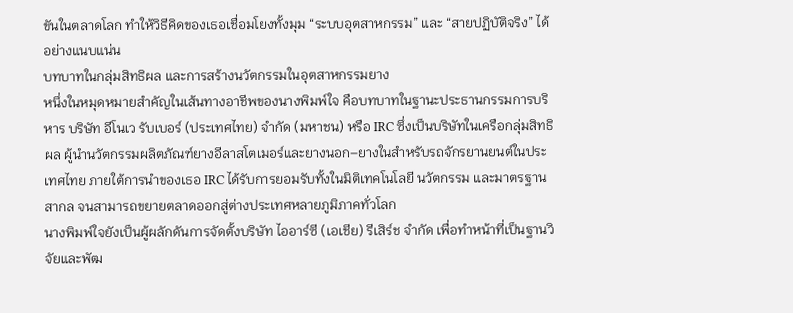ขันในตลาดโลก ทำให้วิธีคิดของเธอเชื่อมโยงทั้งมุม “ระบบอุตสาหกรรม” และ “สายปฏิบัติจริง” ได้อย่างแนบแน่น
บทบาทในกลุ่มสิทธิผล และการสร้างนวัตกรรมในอุตสาหกรรมยาง
หนึ่งในหมุดหมายสำคัญในเส้นทางอาชีพของนางพิมพ์ใจ คือบทบาทในฐานะประธานกรรมการบริหาร บริษัท อีโนเว รับเบอร์ (ประเทศไทย) จำกัด (มหาชน) หรือ IRC ซึ่งเป็นบริษัทในเครือกลุ่มสิทธิผล ผู้นำนวัตกรรมผลิตภัณฑ์ยางอีลาสโตเมอร์และยางนอก–ยางในสำหรับรถจักรยานยนต์ในประเทศไทย ภายใต้การนำของเธอ IRC ได้รับการยอมรับทั้งในมิติเทคโนโลยี นวัตกรรม และมาตรฐานสากล จนสามารถขยายตลาดออกสู่ต่างประเทศหลายภูมิภาคทั่วโลก
นางพิมพ์ใจยังเป็นผู้ผลักดันการจัดตั้งบริษัท ไออาร์ซี (เอเชีย) รีเสิร์ช จำกัด เพื่อทำหน้าที่เป็นฐานวิจัยและพัฒ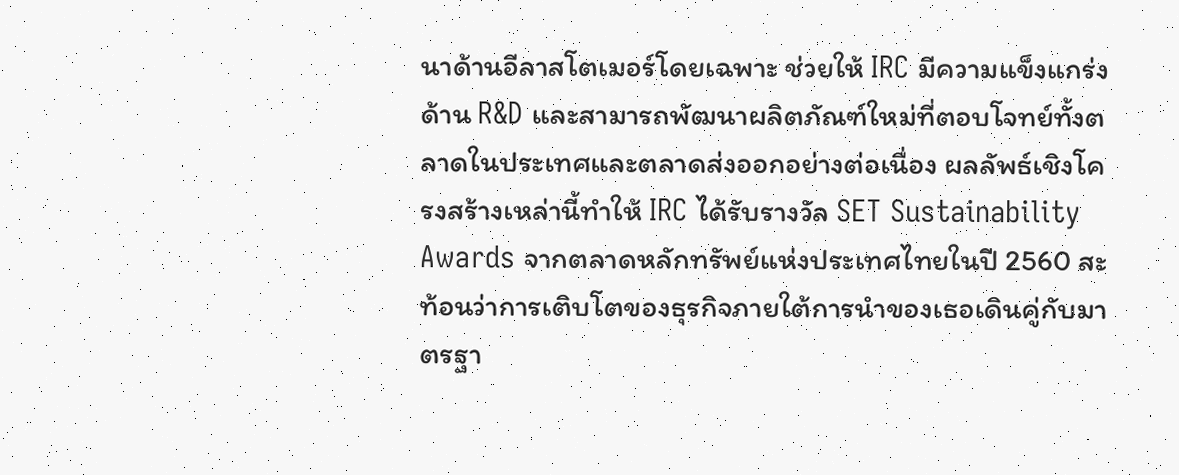นาด้านอีลาสโตเมอร์โดยเฉพาะ ช่วยให้ IRC มีความแข็งแกร่งด้าน R&D และสามารถพัฒนาผลิตภัณฑ์ใหม่ที่ตอบโจทย์ทั้งตลาดในประเทศและตลาดส่งออกอย่างต่อเนื่อง ผลลัพธ์เชิงโครงสร้างเหล่านี้ทำให้ IRC ได้รับรางวัล SET Sustainability Awards จากตลาดหลักทรัพย์แห่งประเทศไทยในปี 2560 สะท้อนว่าการเติบโตของธุรกิจภายใต้การนำของเธอเดินคู่กับมาตรฐา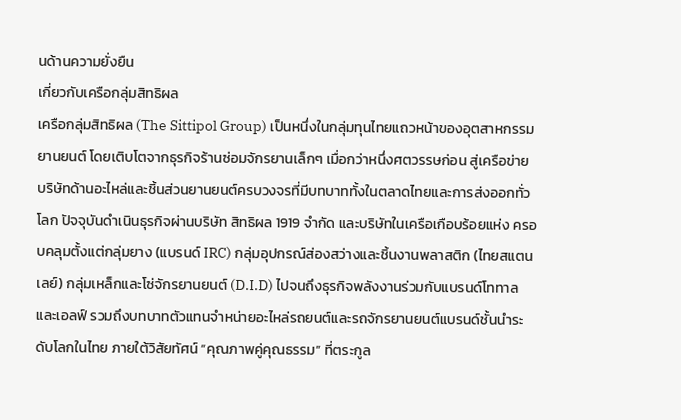นด้านความยั่งยืน
เกี่ยวกับเครือกลุ่มสิทธิผล
เครือกลุ่มสิทธิผล (The Sittipol Group) เป็นหนึ่งในกลุ่มทุนไทยแถวหน้าของอุตสาหกรรมยานยนต์ โดยเติบโตจากธุรกิจร้านซ่อมจักรยานเล็กๆ เมื่อกว่าหนึ่งศตวรรษก่อน สู่เครือข่ายบริษัทด้านอะไหล่และชิ้นส่วนยานยนต์ครบวงจรที่มีบทบาททั้งในตลาดไทยและการส่งออกทั่วโลก ปัจจุบันดำเนินธุรกิจผ่านบริษัท สิทธิผล 1919 จำกัด และบริษัทในเครือเกือบร้อยแห่ง ครอบคลุมตั้งแต่กลุ่มยาง (แบรนด์ IRC) กลุ่มอุปกรณ์ส่องสว่างและชิ้นงานพลาสติก (ไทยสแตนเลย์) กลุ่มเหล็กและโซ่จักรยานยนต์ (D.I.D) ไปจนถึงธุรกิจพลังงานร่วมกับแบรนด์โททาลและเอลฟ์ รวมถึงบทบาทตัวแทนจำหน่ายอะไหล่รถยนต์และรถจักรยานยนต์แบรนด์ชั้นนำระดับโลกในไทย ภายใต้วิสัยทัศน์ “คุณภาพคู่คุณธรรม” ที่ตระกูล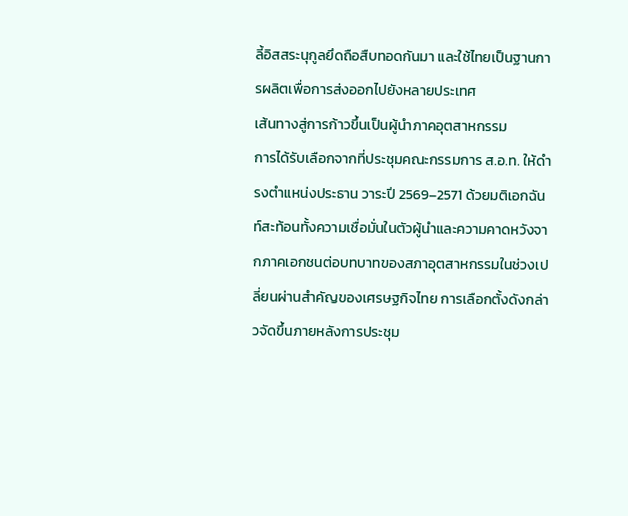ลี้อิสสระนุกูลยึดถือสืบทอดกันมา และใช้ไทยเป็นฐานการผลิตเพื่อการส่งออกไปยังหลายประเทศ
เส้นทางสู่การก้าวขึ้นเป็นผู้นำภาคอุตสาหกรรม
การได้รับเลือกจากที่ประชุมคณะกรรมการ ส.อ.ท. ให้ดำรงตำแหน่งประธาน วาระปี 2569–2571 ด้วยมติเอกฉันท์สะท้อนทั้งความเชื่อมั่นในตัวผู้นำและความคาดหวังจากภาคเอกชนต่อบทบาทของสภาอุตสาหกรรมในช่วงเปลี่ยนผ่านสำคัญของเศรษฐกิจไทย การเลือกตั้งดังกล่าวจัดขึ้นภายหลังการประชุม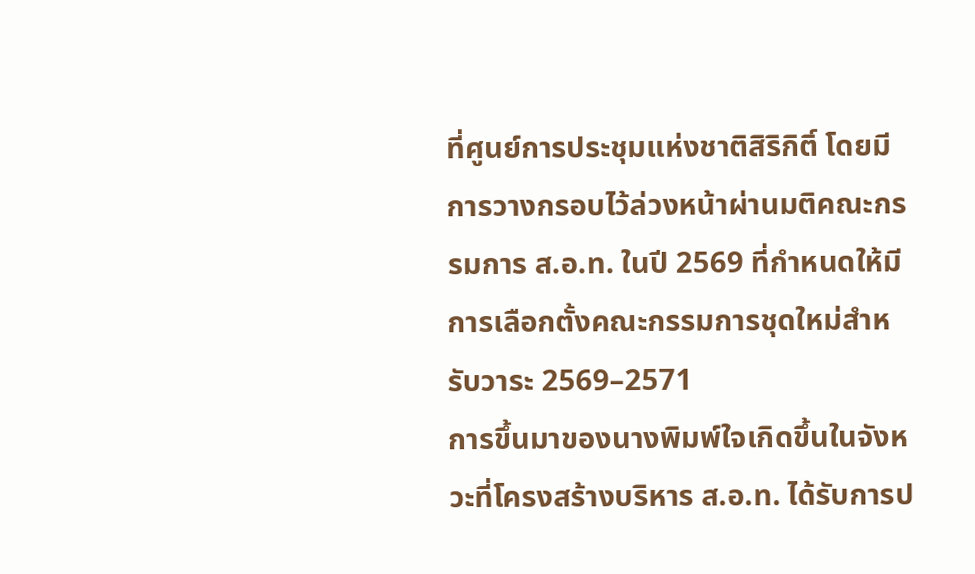ที่ศูนย์การประชุมแห่งชาติสิริกิติ์ โดยมีการวางกรอบไว้ล่วงหน้าผ่านมติคณะกรรมการ ส.อ.ท. ในปี 2569 ที่กำหนดให้มีการเลือกตั้งคณะกรรมการชุดใหม่สำหรับวาระ 2569–2571
การขึ้นมาของนางพิมพ์ใจเกิดขึ้นในจังหวะที่โครงสร้างบริหาร ส.อ.ท. ได้รับการป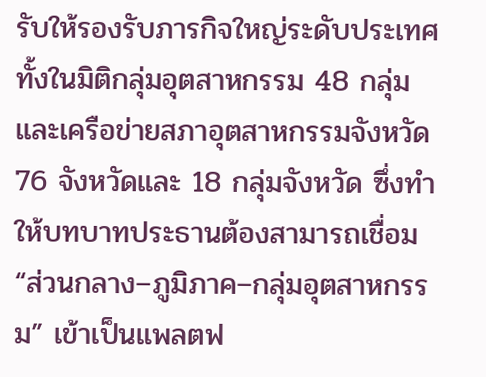รับให้รองรับภารกิจใหญ่ระดับประเทศ ทั้งในมิติกลุ่มอุตสาหกรรม 48 กลุ่ม และเครือข่ายสภาอุตสาหกรรมจังหวัด 76 จังหวัดและ 18 กลุ่มจังหวัด ซึ่งทำให้บทบาทประธานต้องสามารถเชื่อม “ส่วนกลาง–ภูมิภาค–กลุ่มอุตสาหกรรม” เข้าเป็นแพลตฟ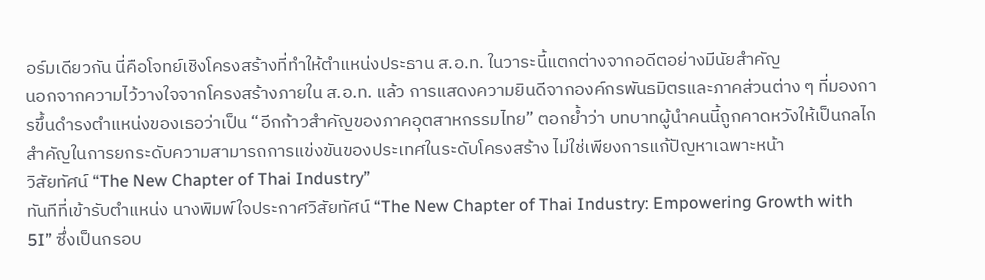อร์มเดียวกัน นี่คือโจทย์เชิงโครงสร้างที่ทำให้ตำแหน่งประธาน ส.อ.ท. ในวาระนี้แตกต่างจากอดีตอย่างมีนัยสำคัญ
นอกจากความไว้วางใจจากโครงสร้างภายใน ส.อ.ท. แล้ว การแสดงความยินดีจากองค์กรพันธมิตรและภาคส่วนต่าง ๆ ที่มองการขึ้นดำรงตำแหน่งของเธอว่าเป็น “อีกก้าวสำคัญของภาคอุตสาหกรรมไทย” ตอกย้ำว่า บทบาทผู้นำคนนี้ถูกคาดหวังให้เป็นกลไกสำคัญในการยกระดับความสามารถการแข่งขันของประเทศในระดับโครงสร้าง ไม่ใช่เพียงการแก้ปัญหาเฉพาะหน้า
วิสัยทัศน์ “The New Chapter of Thai Industry”
ทันทีที่เข้ารับตำแหน่ง นางพิมพ์ใจประกาศวิสัยทัศน์ “The New Chapter of Thai Industry: Empowering Growth with 5I” ซึ่งเป็นกรอบ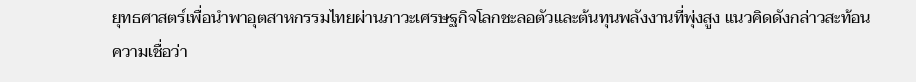ยุทธศาสตร์เพื่อนำพาอุตสาหกรรมไทยผ่านภาวะเศรษฐกิจโลกชะลอตัวและต้นทุนพลังงานที่พุ่งสูง แนวคิดดังกล่าวสะท้อนความเชื่อว่า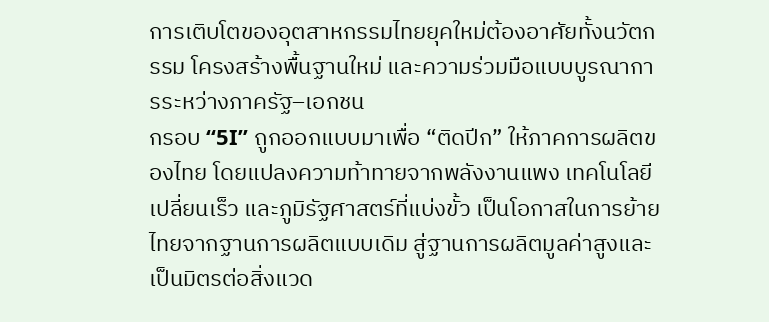การเติบโตของอุตสาหกรรมไทยยุคใหม่ต้องอาศัยทั้งนวัตกรรม โครงสร้างพื้นฐานใหม่ และความร่วมมือแบบบูรณาการระหว่างภาครัฐ–เอกชน
กรอบ “5I” ถูกออกแบบมาเพื่อ “ติดปีก” ให้ภาคการผลิตของไทย โดยแปลงความท้าทายจากพลังงานแพง เทคโนโลยีเปลี่ยนเร็ว และภูมิรัฐศาสตร์ที่แบ่งขั้ว เป็นโอกาสในการย้ายไทยจากฐานการผลิตแบบเดิม สู่ฐานการผลิตมูลค่าสูงและเป็นมิตรต่อสิ่งแวด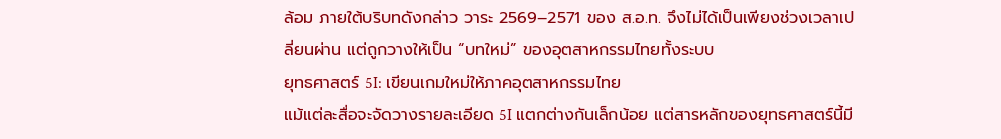ล้อม ภายใต้บริบทดังกล่าว วาระ 2569–2571 ของ ส.อ.ท. จึงไม่ได้เป็นเพียงช่วงเวลาเปลี่ยนผ่าน แต่ถูกวางให้เป็น “บทใหม่” ของอุตสาหกรรมไทยทั้งระบบ
ยุทธศาสตร์ 5I: เขียนเกมใหม่ให้ภาคอุตสาหกรรมไทย
แม้แต่ละสื่อจะจัดวางรายละเอียด 5I แตกต่างกันเล็กน้อย แต่สารหลักของยุทธศาสตร์นี้มี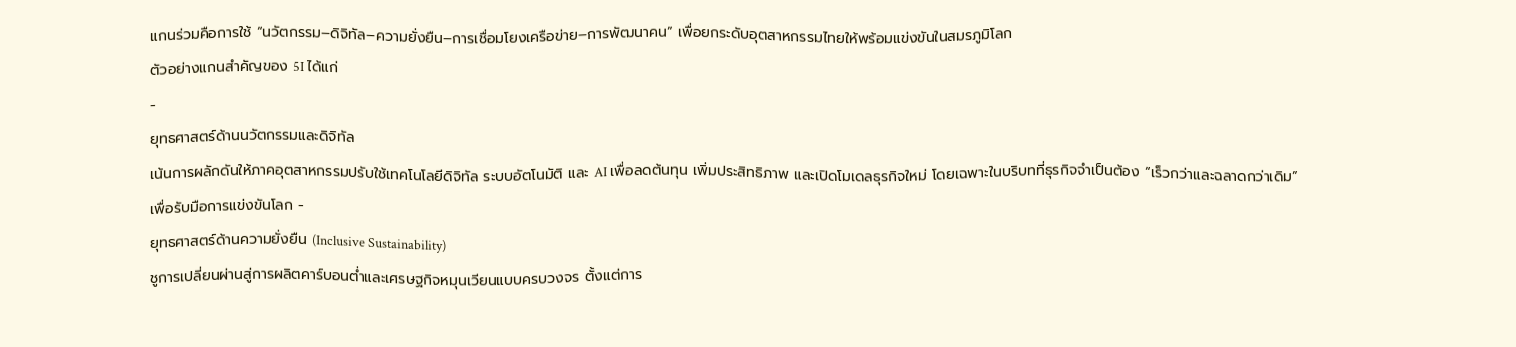แกนร่วมคือการใช้ “นวัตกรรม–ดิจิทัล–ความยั่งยืน–การเชื่อมโยงเครือข่าย–การพัฒนาคน” เพื่อยกระดับอุตสาหกรรมไทยให้พร้อมแข่งขันในสมรภูมิโลก
ตัวอย่างแกนสำคัญของ 5I ได้แก่
-
ยุทธศาสตร์ด้านนวัตกรรมและดิจิทัล
เน้นการผลักดันให้ภาคอุตสาหกรรมปรับใช้เทคโนโลยีดิจิทัล ระบบอัตโนมัติ และ AI เพื่อลดต้นทุน เพิ่มประสิทธิภาพ และเปิดโมเดลธุรกิจใหม่ โดยเฉพาะในบริบทที่ธุรกิจจำเป็นต้อง “เร็วกว่าและฉลาดกว่าเดิม” เพื่อรับมือการแข่งขันโลก -
ยุทธศาสตร์ด้านความยั่งยืน (Inclusive Sustainability)
ชูการเปลี่ยนผ่านสู่การผลิตคาร์บอนต่ำและเศรษฐกิจหมุนเวียนแบบครบวงจร ตั้งแต่การ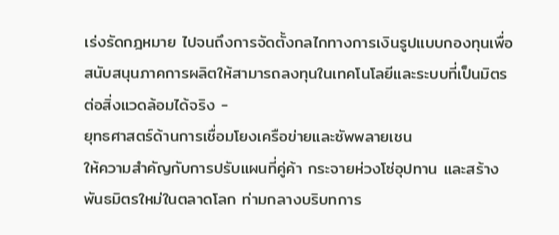เร่งรัดกฎหมาย ไปจนถึงการจัดตั้งกลไกทางการเงินรูปแบบกองทุนเพื่อสนับสนุนภาคการผลิตให้สามารถลงทุนในเทคโนโลยีและระบบที่เป็นมิตรต่อสิ่งแวดล้อมได้จริง -
ยุทธศาสตร์ด้านการเชื่อมโยงเครือข่ายและซัพพลายเชน
ให้ความสำคัญกับการปรับแผนที่คู่ค้า กระจายห่วงโซ่อุปทาน และสร้างพันธมิตรใหม่ในตลาดโลก ท่ามกลางบริบทการ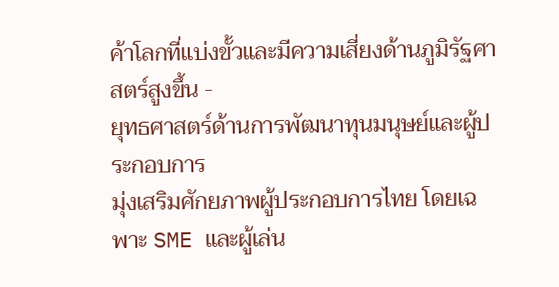ค้าโลกที่แบ่งขั้วและมีความเสี่ยงด้านภูมิรัฐศาสตร์สูงขึ้น -
ยุทธศาสตร์ด้านการพัฒนาทุนมนุษย์และผู้ประกอบการ
มุ่งเสริมศักยภาพผู้ประกอบการไทย โดยเฉพาะ SME และผู้เล่น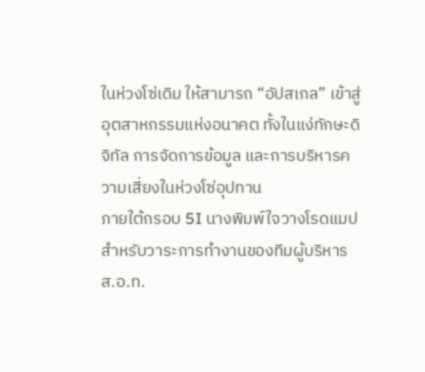ในห่วงโซ่เดิม ให้สามารถ “อัปสเกล” เข้าสู่อุตสาหกรรมแห่งอนาคต ทั้งในแง่ทักษะดิจิทัล การจัดการข้อมูล และการบริหารความเสี่ยงในห่วงโซ่อุปทาน
ภายใต้กรอบ 5I นางพิมพ์ใจวางโรดแมปสำหรับวาระการทำงานของทีมผู้บริหาร ส.อ.ท.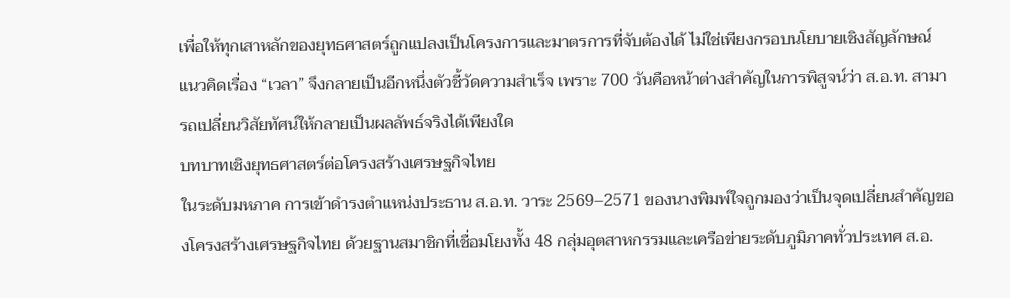เพื่อให้ทุกเสาหลักของยุทธศาสตร์ถูกแปลงเป็นโครงการและมาตรการที่จับต้องได้ ไม่ใช่เพียงกรอบนโยบายเชิงสัญลักษณ์ แนวคิดเรื่อง “เวลา” จึงกลายเป็นอีกหนึ่งตัวชี้วัดความสำเร็จ เพราะ 700 วันคือหน้าต่างสำคัญในการพิสูจน์ว่า ส.อ.ท. สามารถเปลี่ยนวิสัยทัศน์ให้กลายเป็นผลลัพธ์จริงได้เพียงใด
บทบาทเชิงยุทธศาสตร์ต่อโครงสร้างเศรษฐกิจไทย
ในระดับมหภาค การเข้าดำรงตำแหน่งประธาน ส.อ.ท. วาระ 2569–2571 ของนางพิมพ์ใจถูกมองว่าเป็นจุดเปลี่ยนสำคัญของโครงสร้างเศรษฐกิจไทย ด้วยฐานสมาชิกที่เชื่อมโยงทั้ง 48 กลุ่มอุตสาหกรรมและเครือข่ายระดับภูมิภาคทั่วประเทศ ส.อ.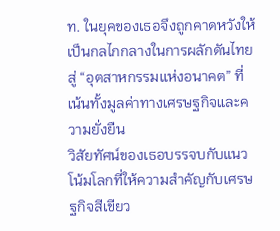ท. ในยุคของเธอจึงถูกคาดหวังให้เป็นกลไกกลางในการผลักดันไทยสู่ “อุตสาหกรรมแห่งอนาคต” ที่เน้นทั้งมูลค่าทางเศรษฐกิจและความยั่งยืน
วิสัยทัศน์ของเธอบรรจบกับแนวโน้มโลกที่ให้ความสำคัญกับเศรษฐกิจสีเขียว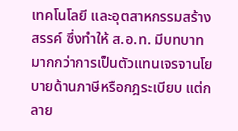เทคโนโลยี และอุตสาหกรรมสร้างสรรค์ ซึ่งทำให้ ส.อ.ท. มีบทบาทมากกว่าการเป็นตัวแทนเจรจานโยบายด้านภาษีหรือกฎระเบียบ แต่กลาย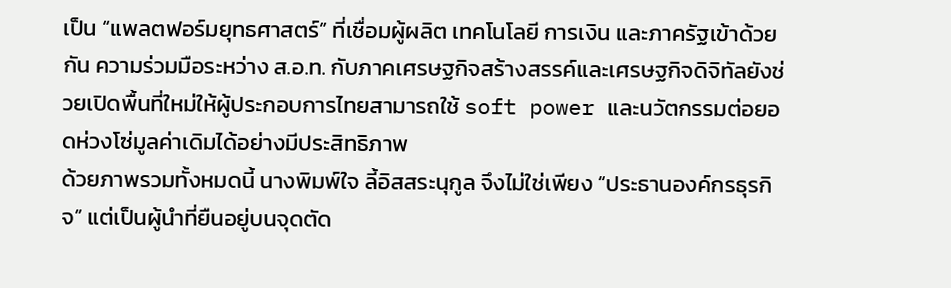เป็น “แพลตฟอร์มยุทธศาสตร์” ที่เชื่อมผู้ผลิต เทคโนโลยี การเงิน และภาครัฐเข้าด้วยกัน ความร่วมมือระหว่าง ส.อ.ท. กับภาคเศรษฐกิจสร้างสรรค์และเศรษฐกิจดิจิทัลยังช่วยเปิดพื้นที่ใหม่ให้ผู้ประกอบการไทยสามารถใช้ soft power และนวัตกรรมต่อยอดห่วงโซ่มูลค่าเดิมได้อย่างมีประสิทธิภาพ
ด้วยภาพรวมทั้งหมดนี้ นางพิมพ์ใจ ลี้อิสสระนุกูล จึงไม่ใช่เพียง “ประธานองค์กรธุรกิจ” แต่เป็นผู้นำที่ยืนอยู่บนจุดตัด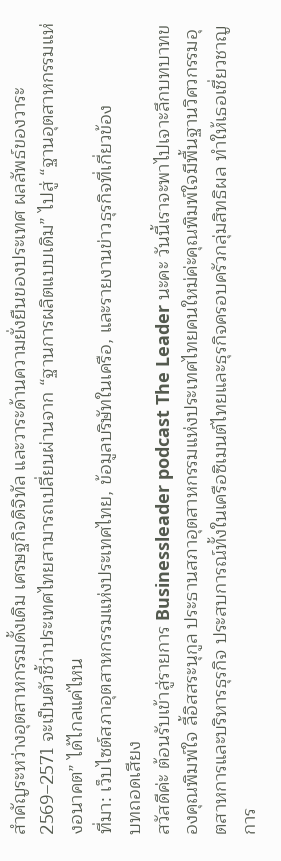สำคัญระหว่างอุตสาหกรรมดั้งเดิม เศรษฐกิจดิจิทัล และวาระด้านความยั่งยืนของประเทศ ผลลัพธ์ของวาระ 2569–2571 จะเป็นตัวชี้ว่าประเทศไทยสามารถเปลี่ยนผ่านจาก “ฐานการผลิตแบบเดิม” ไปสู่ “ฐานอุตสาหกรรมแห่งอนาคต” ได้ไกลแค่ไหน
ที่มา: เว็บไซต์สภาอุตสาหกรรมแห่งประเทศไทย, ข้อมูลบริษัทในเครือ, และรายงานข่าวธุรกิจที่เกี่ยวข้อง
บทถอดเสียง
สวัสดีค่ะ ต้อนรับเข้าสู่รายการ Businessleader podcast The Leader นะคะ วันนี้เราจะพาไปเจาะลึกบทบาทของคุณพิมพ์ใจ ลี้อิสสระนุกูล ประธานสภาอุตสาหกรรมแห่งประเทศไทยคนใหม่ค่ะคุณพิมพ์ใจมีพื้นฐานวิศวกรรมอุตสาหการและบริหารธุรกิจ ประสบการณ์ทั้งในเครือซิเมนต์ไทยและธุรกิจครอบครัวกลุ่มสิทธิผล ทำให้เธอเชี่ยวชาญการ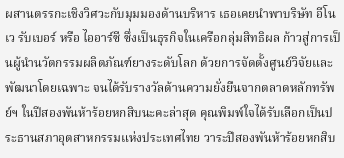ผสานตรรกะเชิงวิศวะกับมุมมองด้านบริหาร เธอเคยนำพาบริษัท อีโนเว รับเบอร์ หรือ ไออาร์ซี ซึ่งเป็นธุรกิจในเครือกลุ่มสิทธิผล ก้าวสู่การเป็นผู้นำนวัตกรรมผลิตภัณฑ์ยางระดับโลก ด้วยการจัดตั้งศูนย์วิจัยและพัฒนาโดยเฉพาะ จนได้รับรางวัลด้านความยั่งยืนจากตลาดหลักทรัพย์ฯ ในปีสองพันห้าร้อยหกสิบนะคะล่าสุด คุณพิมพ์ใจได้รับเลือกเป็นประธานสภาอุตสาหกรรมแห่งประเทศไทย วาระปีสองพันห้าร้อยหกสิบ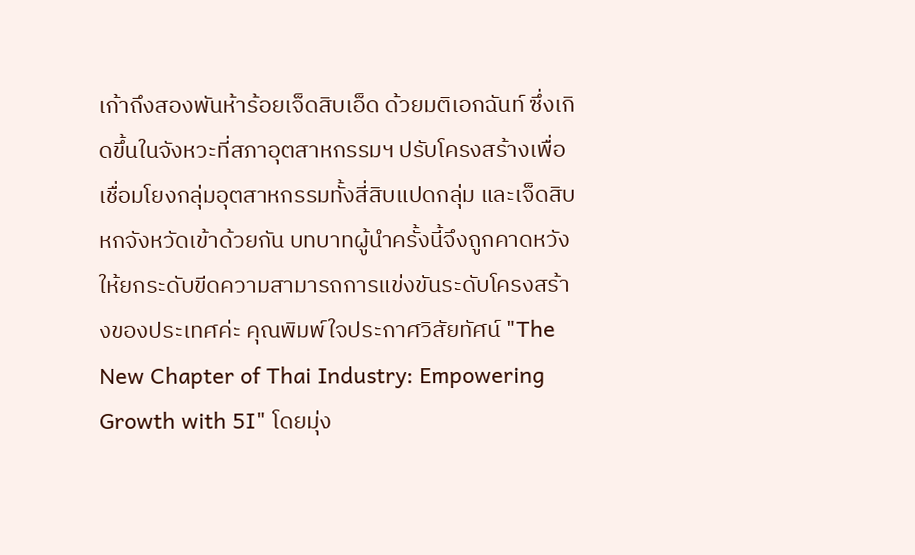เก้าถึงสองพันห้าร้อยเจ็ดสิบเอ็ด ด้วยมติเอกฉันท์ ซึ่งเกิดขึ้นในจังหวะที่สภาอุตสาหกรรมฯ ปรับโครงสร้างเพื่อเชื่อมโยงกลุ่มอุตสาหกรรมทั้งสี่สิบแปดกลุ่ม และเจ็ดสิบหกจังหวัดเข้าด้วยกัน บทบาทผู้นำครั้งนี้จึงถูกคาดหวังให้ยกระดับขีดความสามารถการแข่งขันระดับโครงสร้างของประเทศค่ะ คุณพิมพ์ใจประกาศวิสัยทัศน์ "The New Chapter of Thai Industry: Empowering Growth with 5I" โดยมุ่ง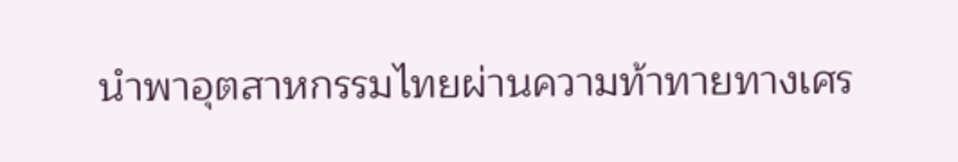นำพาอุตสาหกรรมไทยผ่านความท้าทายทางเศร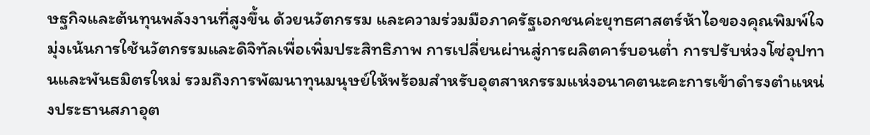ษฐกิจและต้นทุนพลังงานที่สูงขึ้น ด้วยนวัตกรรม และความร่วมมือภาครัฐเอกชนค่ะยุทธศาสตร์ห้าไอของคุณพิมพ์ใจ มุ่งเน้นการใช้นวัตกรรมและดิจิทัลเพื่อเพิ่มประสิทธิภาพ การเปลี่ยนผ่านสู่การผลิตคาร์บอนต่ำ การปรับห่วงโซ่อุปทานและพันธมิตรใหม่ รวมถึงการพัฒนาทุนมนุษย์ให้พร้อมสำหรับอุตสาหกรรมแห่งอนาคตนะคะการเข้าดำรงตำแหน่งประธานสภาอุต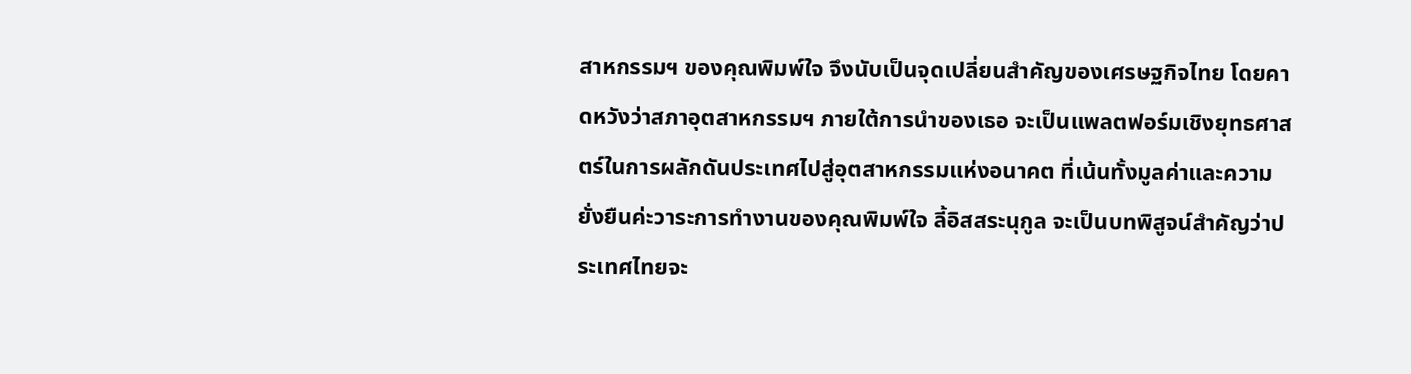สาหกรรมฯ ของคุณพิมพ์ใจ จึงนับเป็นจุดเปลี่ยนสำคัญของเศรษฐกิจไทย โดยคาดหวังว่าสภาอุตสาหกรรมฯ ภายใต้การนำของเธอ จะเป็นแพลตฟอร์มเชิงยุทธศาสตร์ในการผลักดันประเทศไปสู่อุตสาหกรรมแห่งอนาคต ที่เน้นทั้งมูลค่าและความยั่งยืนค่ะวาระการทำงานของคุณพิมพ์ใจ ลี้อิสสระนุกูล จะเป็นบทพิสูจน์สำคัญว่าประเทศไทยจะ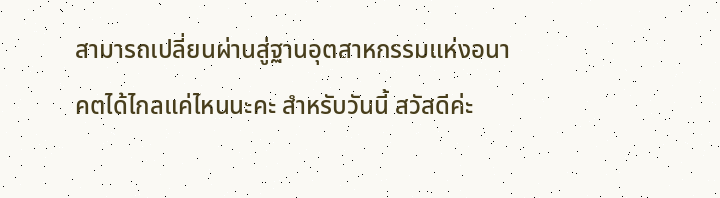สามารถเปลี่ยนผ่านสู่ฐานอุตสาหกรรมแห่งอนาคตได้ไกลแค่ไหนนะคะ สำหรับวันนี้ สวัสดีค่ะ